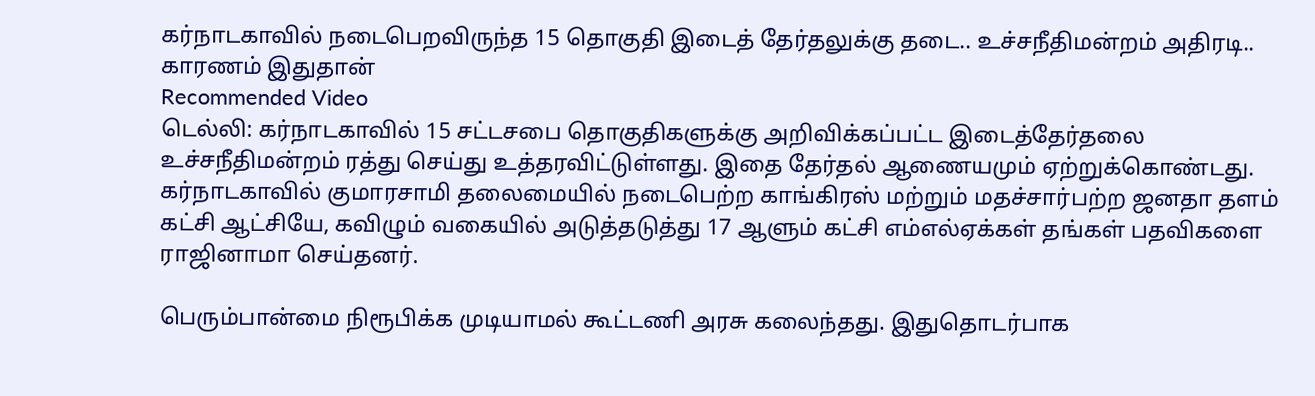கர்நாடகாவில் நடைபெறவிருந்த 15 தொகுதி இடைத் தேர்தலுக்கு தடை.. உச்சநீதிமன்றம் அதிரடி.. காரணம் இதுதான்
Recommended Video
டெல்லி: கர்நாடகாவில் 15 சட்டசபை தொகுதிகளுக்கு அறிவிக்கப்பட்ட இடைத்தேர்தலை உச்சநீதிமன்றம் ரத்து செய்து உத்தரவிட்டுள்ளது. இதை தேர்தல் ஆணையமும் ஏற்றுக்கொண்டது.
கர்நாடகாவில் குமாரசாமி தலைமையில் நடைபெற்ற காங்கிரஸ் மற்றும் மதச்சார்பற்ற ஜனதா தளம் கட்சி ஆட்சியே, கவிழும் வகையில் அடுத்தடுத்து 17 ஆளும் கட்சி எம்எல்ஏக்கள் தங்கள் பதவிகளை ராஜினாமா செய்தனர்.

பெரும்பான்மை நிரூபிக்க முடியாமல் கூட்டணி அரசு கலைந்தது. இதுதொடர்பாக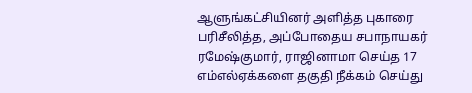ஆளுங்கட்சியினர் அளித்த புகாரை பரிசீலித்த, அப்போதைய சபாநாயகர் ரமேஷ்குமார், ராஜினாமா செய்த 17 எம்எல்ஏக்களை தகுதி நீக்கம் செய்து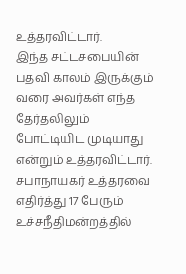உத்தரவிட்டார்.
இந்த சட்டசபையின் பதவி காலம் இருக்கும் வரை அவர்கள் எந்த தேர்தலிலும் போட்டியிட முடியாது என்றும் உத்தரவிட்டார்.
சபாநாயகர் உத்தரவை எதிர்த்து 17 பேரும் உச்சநீதிமன்றத்தில்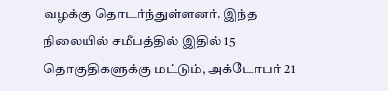வழக்கு தொடர்ந்துள்ளனர். இந்த நிலையில் சமீபத்தில் இதில் 15 தொகுதிகளுக்கு மட்டும், அக்டோபர் 21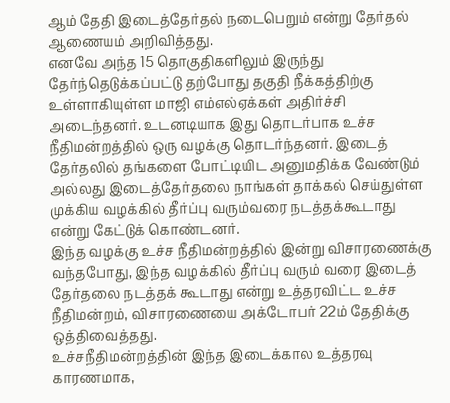ஆம் தேதி இடைத்தேர்தல் நடைபெறும் என்று தேர்தல் ஆணையம் அறிவித்தது.
எனவே அந்த 15 தொகுதிகளிலும் இருந்து தேர்ந்தெடுக்கப்பட்டு தற்போது தகுதி நீக்கத்திற்கு உள்ளாகியுள்ள மாஜி எம்எல்ஏக்கள் அதிர்ச்சி அடைந்தனர். உடனடியாக இது தொடர்பாக உச்ச நீதிமன்றத்தில் ஒரு வழக்கு தொடர்ந்தனர். இடைத் தேர்தலில் தங்களை போட்டியிட அனுமதிக்க வேண்டும் அல்லது இடைத்தேர்தலை நாங்கள் தாக்கல் செய்துள்ள முக்கிய வழக்கில் தீர்ப்பு வரும்வரை நடத்தக்கூடாது என்று கேட்டுக் கொண்டனர்.
இந்த வழக்கு உச்ச நீதிமன்றத்தில் இன்று விசாரணைக்கு வந்தபோது, இந்த வழக்கில் தீர்ப்பு வரும் வரை இடைத் தேர்தலை நடத்தக் கூடாது என்று உத்தரவிட்ட உச்ச நீதிமன்றம், விசாரணையை அக்டோபர் 22ம் தேதிக்கு ஒத்திவைத்தது.
உச்சநீதிமன்றத்தின் இந்த இடைக்கால உத்தரவு காரணமாக,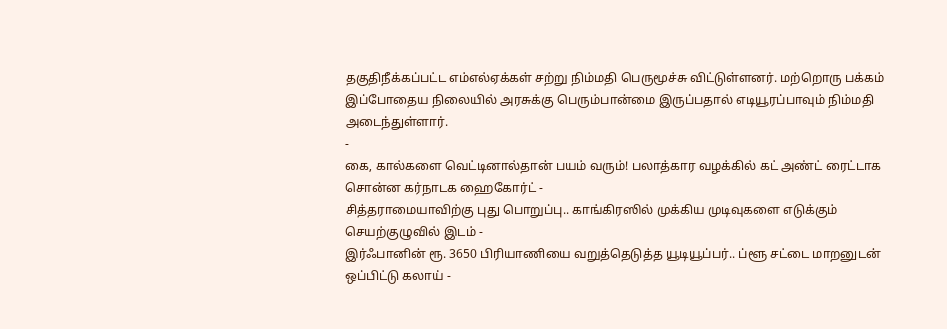தகுதிநீக்கப்பட்ட எம்எல்ஏக்கள் சற்று நிம்மதி பெருமூச்சு விட்டுள்ளனர். மற்றொரு பக்கம் இப்போதைய நிலையில் அரசுக்கு பெரும்பான்மை இருப்பதால் எடியூரப்பாவும் நிம்மதி அடைந்துள்ளார்.
-
கை, கால்களை வெட்டினால்தான் பயம் வரும்! பலாத்கார வழக்கில் கட் அண்ட் ரைட்டாக சொன்ன கர்நாடக ஹைகோர்ட் -
சித்தராமையாவிற்கு புது பொறுப்பு.. காங்கிரஸில் முக்கிய முடிவுகளை எடுக்கும் செயற்குழுவில் இடம் -
இர்ஃபானின் ரூ. 3650 பிரியாணியை வறுத்தெடுத்த யூடியூப்பர்.. ப்ளூ சட்டை மாறனுடன் ஒப்பிட்டு கலாய் -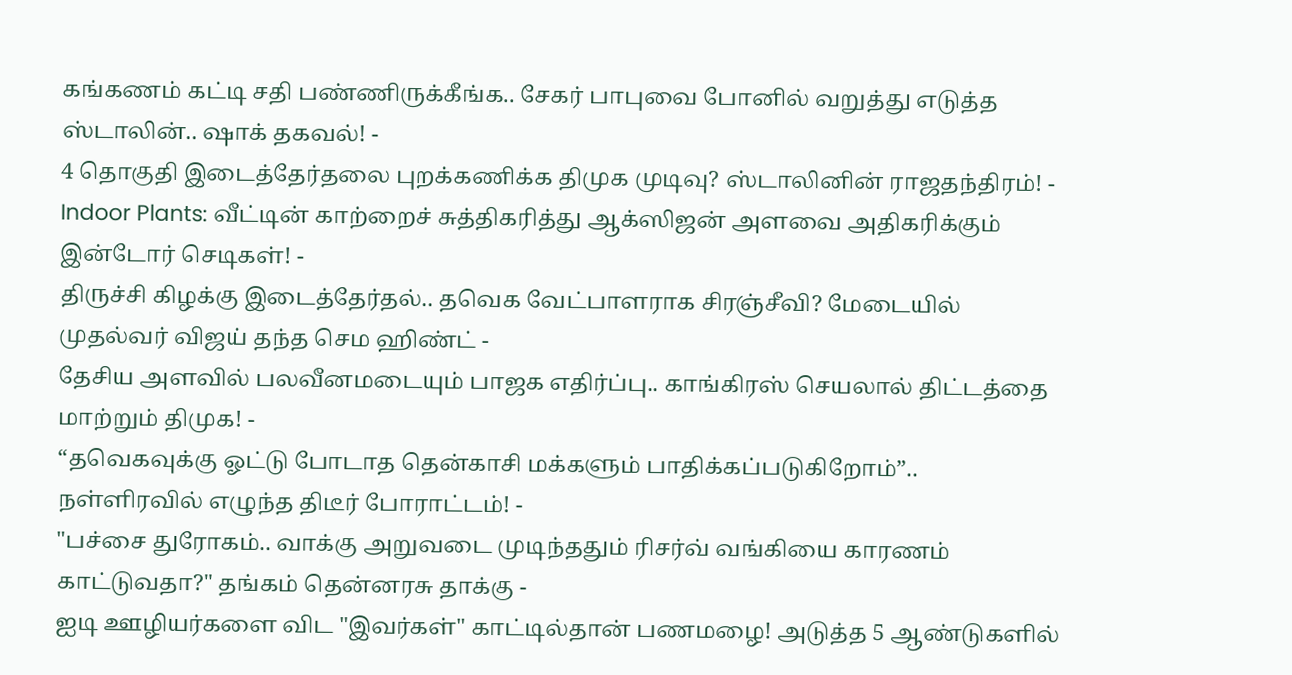கங்கணம் கட்டி சதி பண்ணிருக்கீங்க.. சேகர் பாபுவை போனில் வறுத்து எடுத்த ஸ்டாலின்.. ஷாக் தகவல்! -
4 தொகுதி இடைத்தேர்தலை புறக்கணிக்க திமுக முடிவு? ஸ்டாலினின் ராஜதந்திரம்! -
Indoor Plants: வீட்டின் காற்றைச் சுத்திகரித்து ஆக்ஸிஜன் அளவை அதிகரிக்கும் இன்டோர் செடிகள்! -
திருச்சி கிழக்கு இடைத்தேர்தல்.. தவெக வேட்பாளராக சிரஞ்சீவி? மேடையில் முதல்வர் விஜய் தந்த செம ஹிண்ட் -
தேசிய அளவில் பலவீனமடையும் பாஜக எதிர்ப்பு.. காங்கிரஸ் செயலால் திட்டத்தை மாற்றும் திமுக! -
“தவெகவுக்கு ஓட்டு போடாத தென்காசி மக்களும் பாதிக்கப்படுகிறோம்”.. நள்ளிரவில் எழுந்த திடீர் போராட்டம்! -
"பச்சை துரோகம்.. வாக்கு அறுவடை முடிந்ததும் ரிசர்வ் வங்கியை காரணம் காட்டுவதா?" தங்கம் தென்னரசு தாக்கு -
ஐடி ஊழியர்களை விட "இவர்கள்" காட்டில்தான் பணமழை! அடுத்த 5 ஆண்டுகளில்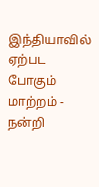இந்தியாவில் ஏற்பட போகும் மாற்றம் -
நன்றி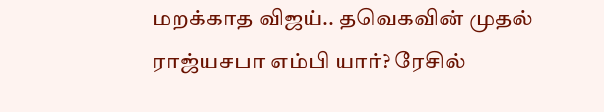மறக்காத விஜய்.. தவெகவின் முதல் ராஜ்யசபா எம்பி யார்? ரேசில்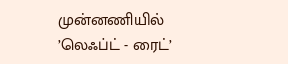முன்னணியில் ’லெஃப்ட் - ரைட்’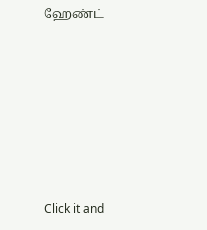ஹேண்ட்












Click it and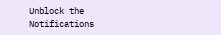Unblock the Notifications